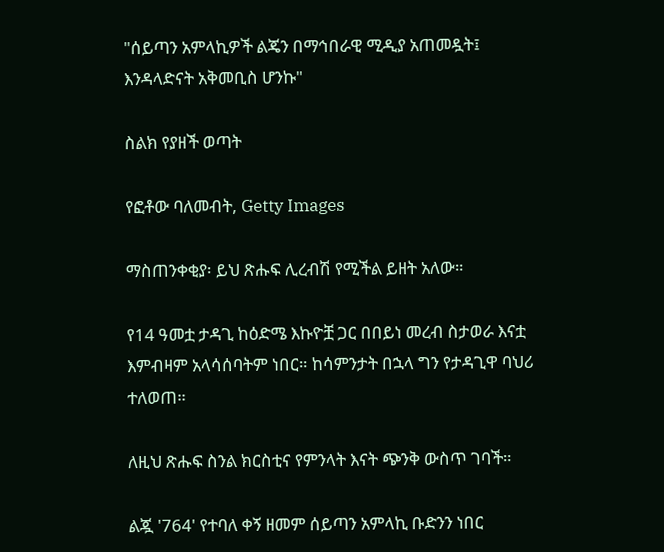"ሰይጣን አምላኪዎች ልጄን በማኅበራዊ ሚዲያ አጠመዷት፤ እንዳላድናት አቅመቢስ ሆንኩ"

ስልክ የያዘች ወጣት

የፎቶው ባለመብት, Getty Images

ማስጠንቀቂያ፡ ይህ ጽሑፍ ሊረብሽ የሚችል ይዘት አለው።

የ14 ዓመቷ ታዳጊ ከዕድሜ እኩዮቿ ጋር በበይነ መረብ ስታወራ እናቷ እምብዛም አላሳሰባትም ነበር። ከሳምንታት በኋላ ግን የታዳጊዋ ባህሪ ተለወጠ።

ለዚህ ጽሑፍ ስንል ክርስቲና የምንላት እናት ጭንቅ ውስጥ ገባች።

ልጇ '764' የተባለ ቀኝ ዘመም ሰይጣን አምላኪ ቡድንን ነበር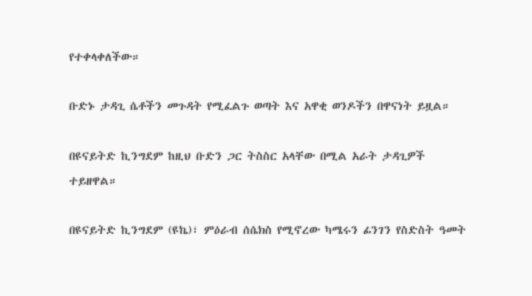የተቀላቀለችው።

ቡድኑ ታዳጊ ሴቶችን መጉዳት የሚፈልጉ ወጣት እና አዋቂ ወንዶችን በዋናነት ይዟል።

በዩናይትድ ኪንግደም ከዚህ ቡድን ጋር ትስስር አላቸው በሚል አራት ታዳጊዎች ተይዘዋል።

በዩናይትድ ኪንግደም (ዩኬ)፣ ምዕራብ ሰሴክስ የሚኖረው ካሜሩን ፊንገን የስድስት ዓመት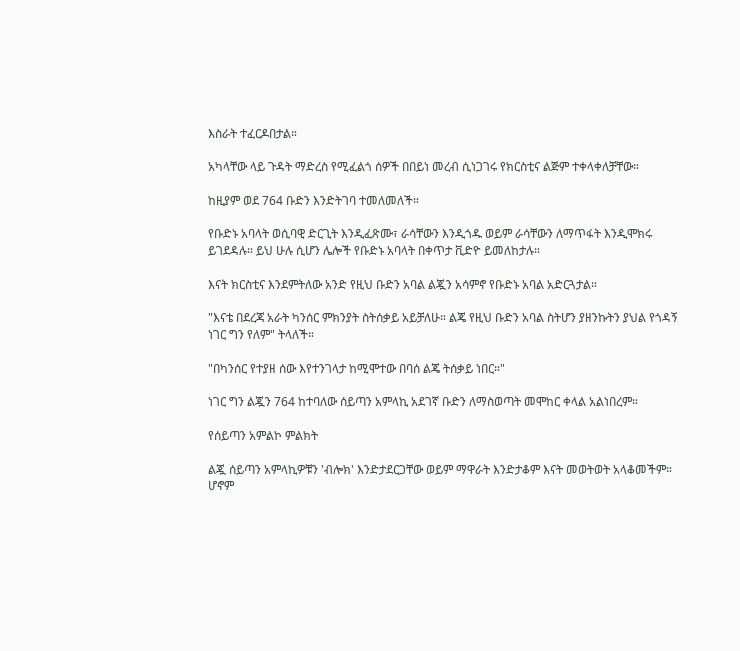እስራት ተፈርዶበታል።

አካላቸው ላይ ጉዳት ማድረስ የሚፈልጎ ሰዎች በበይነ መረብ ሲነጋገሩ የክርስቲና ልጅም ተቀላቀለቻቸው።

ከዚያም ወደ 764 ቡድን እንድትገባ ተመለመለች።

የቡድኑ አባላት ወሲባዊ ድርጊት እንዲፈጽሙ፣ ራሳቸውን እንዲጎዱ ወይም ራሳቸውን ለማጥፋት እንዲሞክሩ ይገደዳሉ። ይህ ሁሉ ሲሆን ሌሎች የቡድኑ አባላት በቀጥታ ቪድዮ ይመለከታሉ።

እናት ክርስቲና እንደምትለው አንድ የዚህ ቡድን አባል ልጇን አሳምኖ የቡድኑ አባል አድርጓታል።

"እናቴ በደረጃ አራት ካንሰር ምክንያት ስትሰቃይ አይቻለሁ። ልጄ የዚህ ቡድን አባል ስትሆን ያዘንኩትን ያህል የጎዳኝ ነገር ግን የለም" ትላለች።

"በካንሰር የተያዘ ሰው እየተንገላታ ከሚሞተው በባሰ ልጄ ትሰቃይ ነበር።"

ነገር ግን ልጇን 764 ከተባለው ሰይጣን አምላኪ አደገኛ ቡድን ለማስወጣት መሞከር ቀላል አልነበረም።

የሰይጣን አምልኮ ምልክት

ልጇ ሰይጣን አምላኪዎቹን 'ብሎክ' እንድታደርጋቸው ወይም ማዋራት እንድታቆም እናት መወትወት አላቆመችም። ሆኖም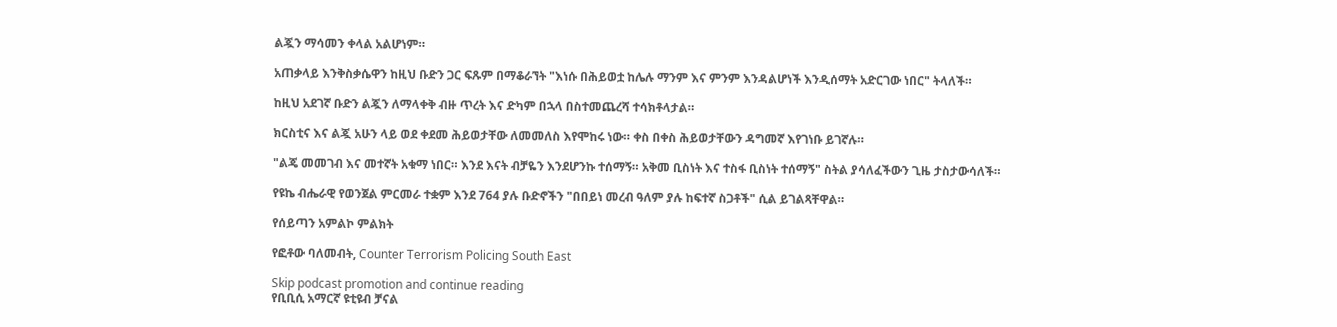ልጇን ማሳመን ቀላል አልሆነም።

አጠቃላይ እንቅስቃሴዋን ከዚህ ቡድን ጋር ፍጹም በማቆራኘት "እነሱ በሕይወቷ ከሌሉ ማንም እና ምንም እንዳልሆነች እንዲሰማት አድርገው ነበር" ትላለች።

ከዚህ አደገኛ ቡድን ልጇን ለማላቀቅ ብዙ ጥረት እና ድካም በኋላ በስተመጨረሻ ተሳክቶላታል።

ክርስቲና እና ልጇ አሁን ላይ ወደ ቀደመ ሕይወታቸው ለመመለስ እየሞከሩ ነው። ቀስ በቀስ ሕይወታቸውን ዳግመኛ እየገነቡ ይገኛሉ።

"ልጄ መመገብ እና መተኛት አቁማ ነበር። እንደ እናት ብቻዬን እንደሆንኩ ተሰማኝ። አቅመ ቢስነት እና ተስፋ ቢስነት ተሰማኝ" ስትል ያሳለፈችውን ጊዜ ታስታውሳለች።

የዩኬ ብሔራዊ የወንጀል ምርመራ ተቋም እንደ 764 ያሉ ቡድኖችን "በበይነ መረብ ዓለም ያሉ ከፍተኛ ስጋቶች" ሲል ይገልጻቸዋል።

የሰይጣን አምልኮ ምልክት

የፎቶው ባለመብት, Counter Terrorism Policing South East

Skip podcast promotion and continue reading
የቢቢሲ አማርኛ ዩቲዩብ ቻናል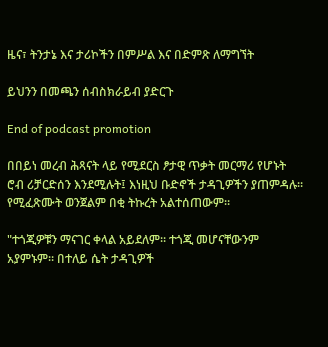ዜና፣ ትንታኔ እና ታሪኮችን በምሥል እና በድምጽ ለማግኘት

ይህንን በመጫን ሰብስክራይብ ያድርጉ

End of podcast promotion

በበይነ መረብ ሕጻናት ላይ የሚደርስ ፆታዊ ጥቃት መርማሪ የሆኑት ሮብ ሪቻርድሰን እንደሚሉት፤ እነዚህ ቡድኖች ታዳጊዎችን ያጠምዳሉ። የሚፈጽሙት ወንጀልም በቂ ትኩረት አልተሰጠውም።

"ተጎጂዎቹን ማናገር ቀላል አይደለም። ተጎጂ መሆናቸውንም አያምኑም። በተለይ ሴት ታዳጊዎች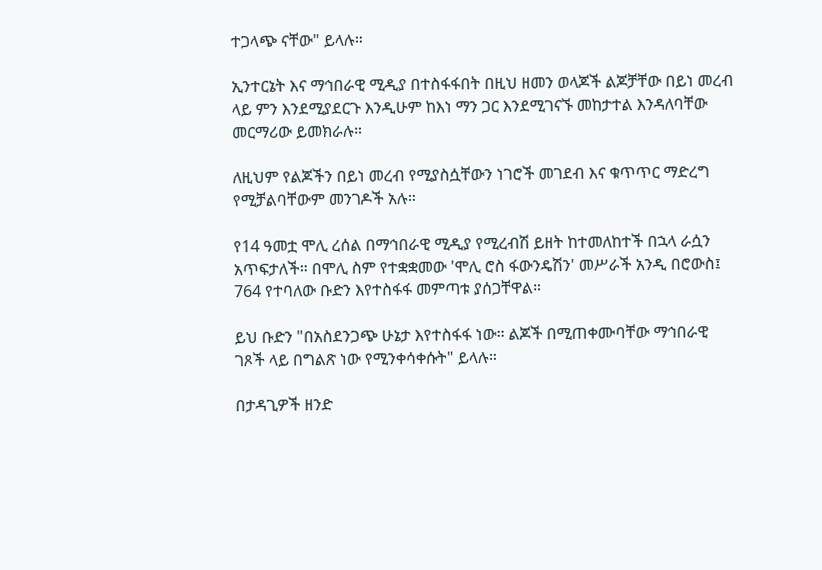ተጋላጭ ናቸው" ይላሉ።

ኢንተርኔት እና ማኅበራዊ ሚዲያ በተስፋፋበት በዚህ ዘመን ወላጆች ልጆቻቸው በይነ መረብ ላይ ምን እንደሚያደርጉ እንዲሁም ከእነ ማን ጋር እንደሚገናኙ መከታተል እንዳለባቸው መርማሪው ይመክራሉ።

ለዚህም የልጆችን በይነ መረብ የሚያስሷቸውን ነገሮች መገደብ እና ቁጥጥር ማድረግ የሚቻልባቸውም መንገዶች አሉ።

የ14 ዓመቷ ሞሊ ረሰል በማኅበራዊ ሚዲያ የሚረብሽ ይዘት ከተመለከተች በኋላ ራሷን አጥፍታለች። በሞሊ ስም የተቋቋመው 'ሞሊ ሮስ ፋውንዴሽን' መሥራች አንዲ በሮውስ፤ 764 የተባለው ቡድን እየተስፋፋ መምጣቱ ያሰጋቸዋል።

ይህ ቡድን "በአስደንጋጭ ሁኔታ እየተስፋፋ ነው። ልጆች በሚጠቀሙባቸው ማኅበራዊ ገጾች ላይ በግልጽ ነው የሚንቀሳቀሱት" ይላሉ።

በታዳጊዎች ዘንድ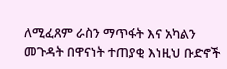ለሚፈጸም ራስን ማጥፋት እና አካልን መጉዳት በዋናነት ተጠያቂ እነዚህ ቡድኖች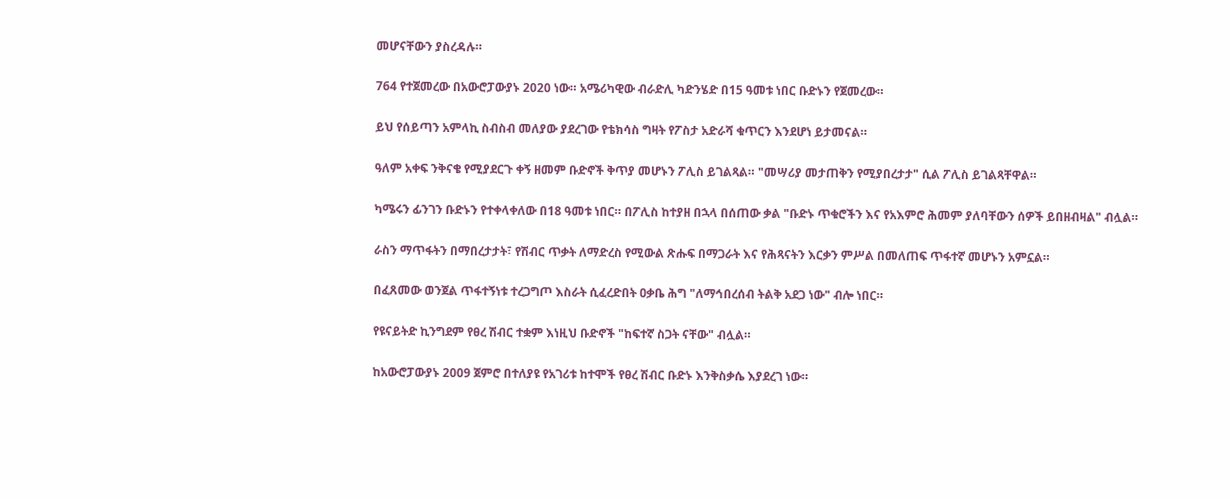መሆናቸውን ያስረዳሉ።

764 የተጀመረው በአውሮፓውያኑ 2020 ነው። አሜሪካዊው ብራድሊ ካድንሄድ በ15 ዓመቱ ነበር ቡድኑን የጀመረው።

ይህ የሰይጣን አምላኪ ስብስብ መለያው ያደረገው የቴክሳስ ግዛት የፖስታ አድራሻ ቁጥርን እንደሆነ ይታመናል።

ዓለም አቀፍ ንቅናቄ የሚያደርጉ ቀኝ ዘመም ቡድኖች ቅጥያ መሆኑን ፖሊስ ይገልጻል። "መሣሪያ መታጠቅን የሚያበረታታ" ሲል ፖሊስ ይገልጻቸዋል።

ካሜሩን ፊንገን ቡድኑን የተቀላቀለው በ18 ዓመቱ ነበር። በፖሊስ ከተያዘ በኋላ በሰጠው ቃል "ቡድኑ ጥቁሮችን እና የአእምሮ ሕመም ያለባቸውን ሰዎች ይበዘብዛል" ብሏል።

ራስን ማጥፋትን በማበረታታት፣ የሽብር ጥቃት ለማድረስ የሚውል ጽሑፍ በማጋራት እና የሕጻናትን እርቃን ምሥል በመለጠፍ ጥፋተኛ መሆኑን አምኗል።

በፈጸመው ወንጀል ጥፋተኝነቱ ተረጋግጦ እስራት ሲፈረድበት ዐቃቤ ሕግ "ለማኅበረሰብ ትልቅ አደጋ ነው" ብሎ ነበር።

የዩናይትድ ኪንግደም የፀረ ሽብር ተቋም እነዚህ ቡድኖች "ከፍተኛ ስጋት ናቸው" ብሏል።

ከአውሮፓውያኑ 2009 ጀምሮ በተለያዩ የአገሪቱ ከተሞች የፀረ ሽብር ቡድኑ እንቅስቃሴ እያደረገ ነው።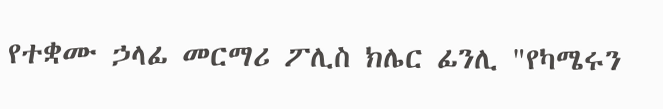የተቋሙ ኃላፊ መርማሪ ፖሊስ ክሌር ፊንሊ "የካሜሩን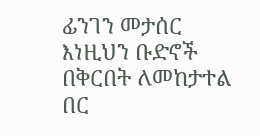ፊንገን መታሰር እነዚህን ቡድኖች በቅርበት ለመከታተል በር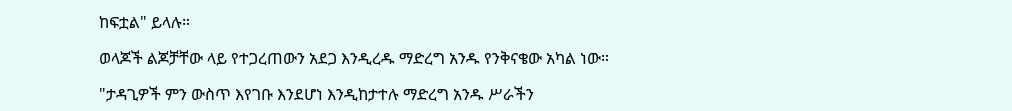ከፍቷል" ይላሉ።

ወላጆች ልጆቻቸው ላይ የተጋረጠውን አደጋ እንዲረዱ ማድረግ አንዱ የንቅናቄው አካል ነው።

"ታዳጊዎች ምን ውስጥ እየገቡ እንደሆነ እንዲከታተሉ ማድረግ አንዱ ሥራችን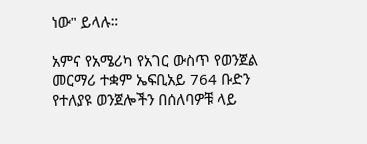ነው" ይላሉ።

አምና የአሜሪካ የአገር ውስጥ የወንጀል መርማሪ ተቋም ኤፍቢአይ 764 ቡድን የተለያዩ ወንጀሎችን በሰለባዎቹ ላይ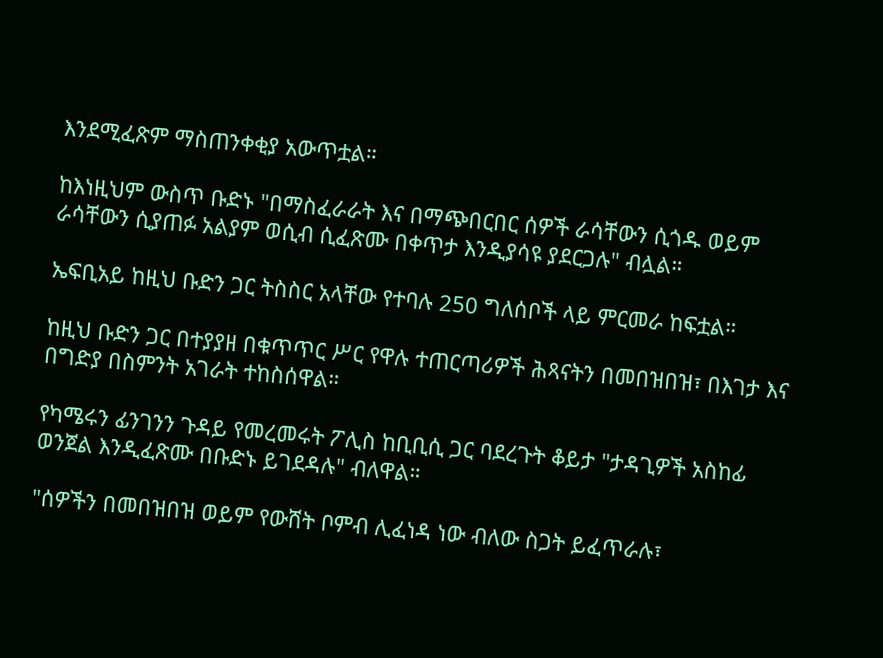እንደሚፈጽም ማስጠንቀቂያ አውጥቷል።

ከእነዚህም ውስጥ ቡድኑ "በማስፈራራት እና በማጭበርበር ሰዎች ራሳቸውን ሲጎዱ ወይም ራሳቸውን ሲያጠፉ አልያም ወሲብ ሲፈጽሙ በቀጥታ እንዲያሳዩ ያደርጋሉ" ብሏል።

ኤፍቢአይ ከዚህ ቡድን ጋር ትስስር አላቸው የተባሉ 250 ግለሰቦች ላይ ምርመራ ከፍቷል።

ከዚህ ቡድን ጋር በተያያዘ በቁጥጥር ሥር የዋሉ ተጠርጣሪዎች ሕጻናትን በመበዝበዝ፣ በእገታ እና በግድያ በስምንት አገራት ተከስሰዋል።

የካሜሩን ፊንገንን ጉዳይ የመረመሩት ፖሊስ ከቢቢሲ ጋር ባደረጉት ቆይታ "ታዳጊዎች አስከፊ ወንጀል እንዲፈጽሙ በቡድኑ ይገደዳሉ" ብለዋል።

"ሰዎችን በመበዝበዝ ወይም የውሸት ቦምብ ሊፈነዳ ነው ብለው ስጋት ይፈጥራሉ፣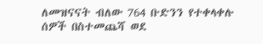ለመዝናናት ብለው 764 ቡድንን የተቀላቀሉ ሰዎች በስተመጨሻ ወደ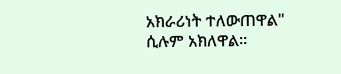አክራሪነት ተለውጠዋል" ሲሉም አክለዋል።